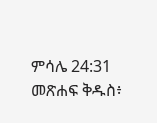ምሳሌ 24:31 መጽሐፍ ቅዱስ፥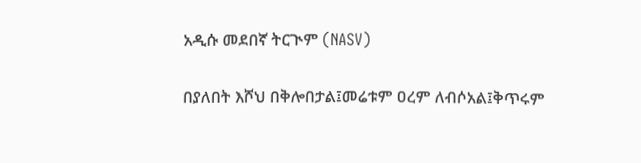አዲሱ መደበኛ ትርጒም (NASV)

በያለበት እሾህ በቅሎበታል፤መሬቱም ዐረም ለብሶአል፤ቅጥሩም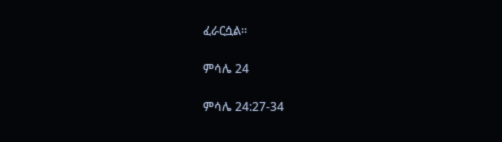ፈራርሷል።

ምሳሌ 24

ምሳሌ 24:27-34